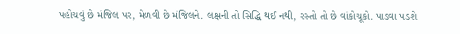પહોચવું છે મંજિલ પર, મેળવી છે મંજિલને. લક્ષની તો સિદ્ધિ થઈ નથી, રસ્તો તો છે વાંકોચૂકો. પાડવા પડશે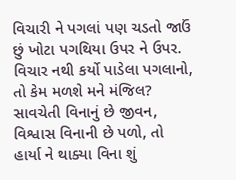વિચારી ને પગલાં પણ ચડતો જાઉં છું ખોટા પગથિયા ઉપર ને ઉપર. વિચાર નથી કર્યો પાડેલા પગલાનો, તો કેમ મળશે મને મંજિલ? સાવચેતી વિનાનું છે જીવન, વિશ્વાસ વિનાની છે પળો, તો હાર્યા ને થાક્યા વિના શું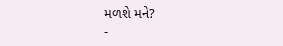મળશે મને?
-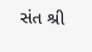સંત શ્રી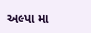અલ્પા મા